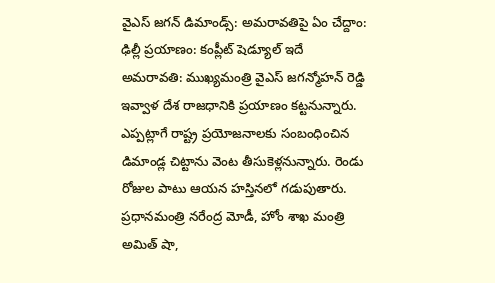వైఎస్ జగన్ డిమాండ్స్: అమరావతిపై ఏం చేద్దాం: ఢిల్లీ ప్రయాణం: కంప్లీట్ షెడ్యూల్ ఇదే
అమరావతి: ముఖ్యమంత్రి వైఎస్ జగన్మోహన్ రెడ్డి ఇవ్వాళ దేశ రాజధానికి ప్రయాణం కట్టనున్నారు. ఎప్పట్లాగే రాష్ట్ర ప్రయోజనాలకు సంబంధించిన డిమాండ్ల చిట్టాను వెంట తీసుకెళ్లనున్నారు. రెండు రోజుల పాటు ఆయన హస్తినలో గడుపుతారు. ప్రధానమంత్రి నరేంద్ర మోడీ, హోం శాఖ మంత్రి అమిత్ షా,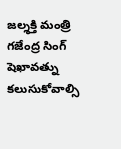జల్శక్తి మంత్రి గజేంద్ర సింగ్ షెఖావత్ను కలుసుకోవాల్సి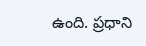ఉంది. ప్రధాని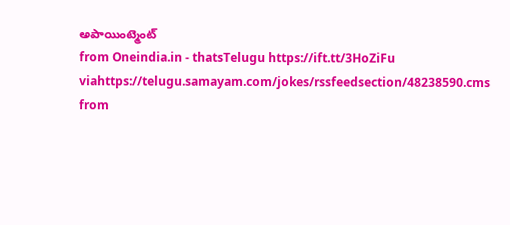అపాయింట్మెంట్
from Oneindia.in - thatsTelugu https://ift.tt/3HoZiFu
viahttps://telugu.samayam.com/jokes/rssfeedsection/48238590.cms
from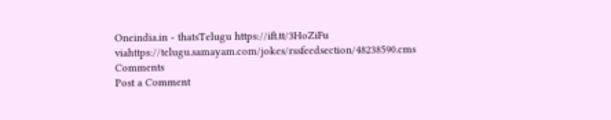Oneindia.in - thatsTelugu https://ift.tt/3HoZiFu
viahttps://telugu.samayam.com/jokes/rssfeedsection/48238590.cms
Comments
Post a Comment